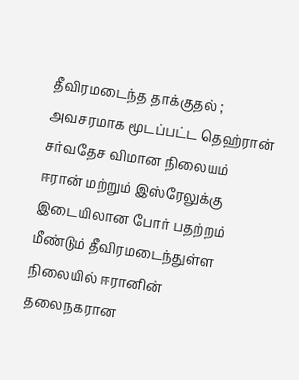தீவிரமடைந்த தாக்குதல் ; அவசரமாக மூடப்பட்ட தெஹ்ரான் சர்வதேச விமான நிலையம்
ஈரான் மற்றும் இஸ்ரேலுக்கு இடையிலான போர் பதற்றம் மீண்டும் தீவிரமடைந்துள்ள நிலையில் ஈரானின் தலைநகரான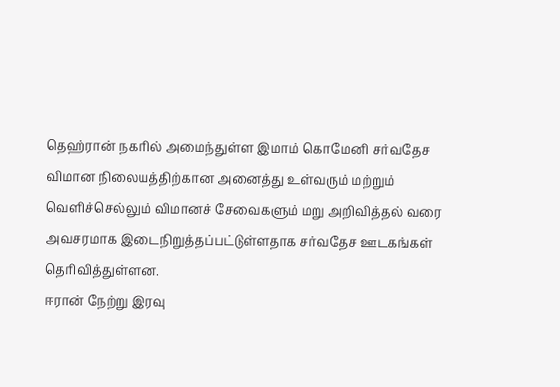தெஹ்ரான் நகரில் அமைந்துள்ள இமாம் கொமேனி சர்வதேச விமான நிலையத்திற்கான அனைத்து உள்வரும் மற்றும் வெளிச்செல்லும் விமானச் சேவைகளும் மறு அறிவித்தல் வரை அவசரமாக இடைநிறுத்தப்பட்டுள்ளதாக சர்வதேச ஊடகங்கள் தெரிவித்துள்ளன.
ஈரான் நேற்று இரவு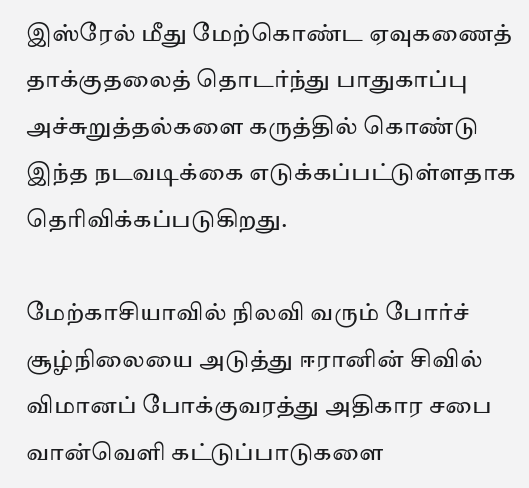இஸ்ரேல் மீது மேற்கொண்ட ஏவுகணைத் தாக்குதலைத் தொடர்ந்து பாதுகாப்பு அச்சுறுத்தல்களை கருத்தில் கொண்டு இந்த நடவடிக்கை எடுக்கப்பட்டுள்ளதாக தெரிவிக்கப்படுகிறது.

மேற்காசியாவில் நிலவி வரும் போர்ச் சூழ்நிலையை அடுத்து ஈரானின் சிவில் விமானப் போக்குவரத்து அதிகார சபை வான்வெளி கட்டுப்பாடுகளை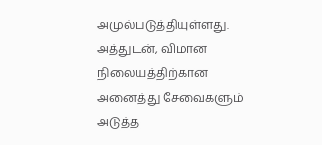அமுல்படுத்தியுள்ளது.
அத்துடன், விமான நிலையத்திற்கான அனைத்து சேவைகளும் அடுத்த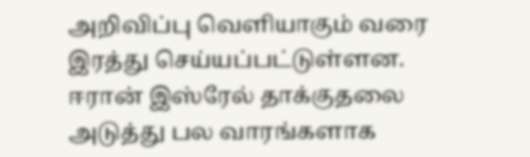அறிவிப்பு வெளியாகும் வரை இரத்து செய்யப்பட்டுள்ளன.
ஈரான் இஸ்ரேல் தாக்குதலை அடுத்து பல வாரங்களாக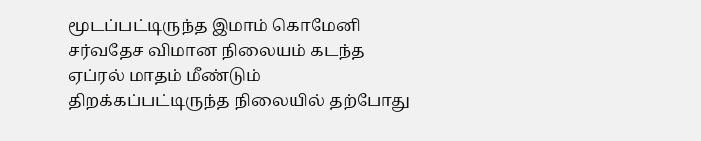மூடப்பட்டிருந்த இமாம் கொமேனி சர்வதேச விமான நிலையம் கடந்த ஏப்ரல் மாதம் மீண்டும் திறக்கப்பட்டிருந்த நிலையில் தற்போது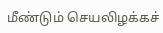மீண்டும் செயலிழக்கச்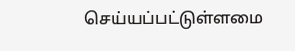செய்யப்பட்டுள்ளமை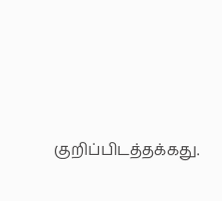குறிப்பிடத்தக்கது.